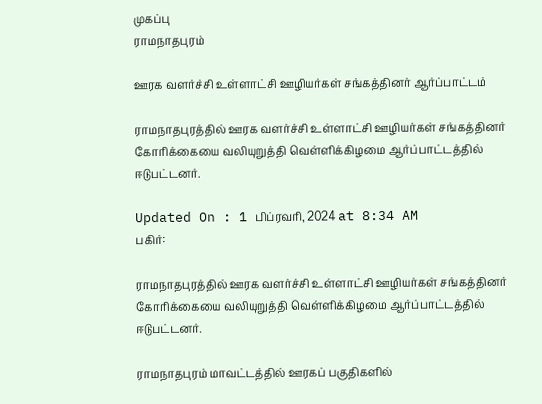முகப்பு
ராமநாதபுரம்

ஊரக வளர்ச்சி உள்ளாட்சி ஊழியர்கள் சங்கத்தினர் ஆர்ப்பாட்டம்

ராமநாதபுரத்தில் ஊரக வளர்ச்சி உள்ளாட்சி ஊழியர்கள் சங்கத்தினர் கோரிக்கையை வலியுறுத்தி வெள்ளிக்கிழமை ஆர்ப்பாட்டத்தில் ஈடுபட்டனர்.

Updated On : 1 பிப்ரவரி, 2024 at 8:34 AM
பகிர்:

ராமநாதபுரத்தில் ஊரக வளர்ச்சி உள்ளாட்சி ஊழியர்கள் சங்கத்தினர் கோரிக்கையை வலியுறுத்தி வெள்ளிக்கிழமை ஆர்ப்பாட்டத்தில் ஈடுபட்டனர்.

ராமநாதபுரம் மாவட்டத்தில் ஊரகப் பகுதிகளில்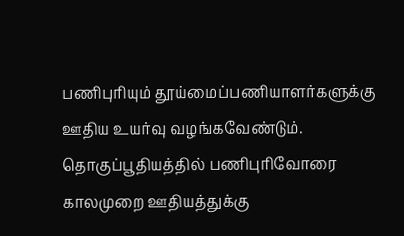பணிபுரியும் தூய்மைப்பணியாளர்களுக்கு ஊதிய உயர்வு வழங்கவேண்டும். தொகுப்பூதியத்தில் பணிபுரிவோரை காலமுறை ஊதியத்துக்கு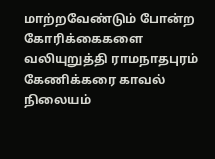மாற்றவேண்டும் போன்ற கோரிக்கைகளை வலியுறுத்தி ராமநாதபுரம் கேணிக்கரை காவல் நிலையம்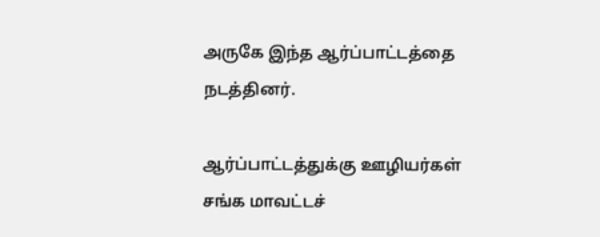அருகே இந்த ஆர்ப்பாட்டத்தை நடத்தினர்.

ஆர்ப்பாட்டத்துக்கு ஊழியர்கள் சங்க மாவட்டச்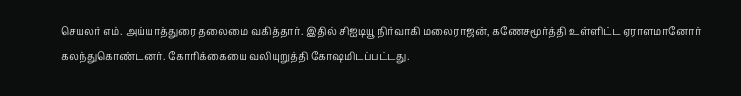செயலர் எம். அய்யாத்துரை தலைமை வகித்தார். இதில் சிஐடியூ நிர்வாகி மலைராஜன், கணேசமூர்த்தி உள்ளிட்ட ஏராளமானோர் கலந்துகொண்டனர். கோரிக்கையை வலியுறுத்தி கோஷமிடப்பட்டது.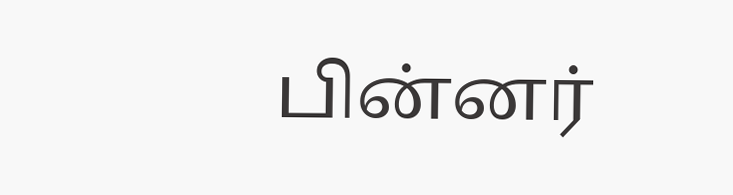பின்னர்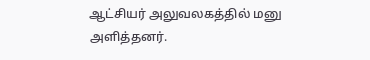ஆட்சியர் அலுவலகத்தில் மனு அளித்தனர்.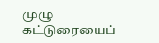முழு கட்டுரையைப்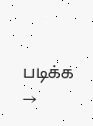படிக்க →